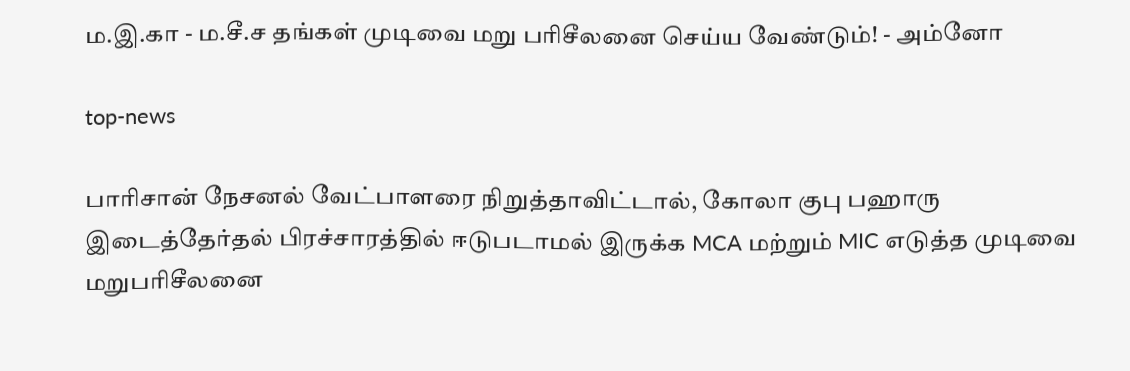ம.இ.கா - ம.சீ.ச தங்கள் முடிவை மறு பரிசீலனை செய்ய வேண்டும்! - அம்னோ

top-news

பாரிசான் நேசனல் வேட்பாளரை நிறுத்தாவிட்டால், கோலா குபு பஹாரு இடைத்தேர்தல் பிரச்சாரத்தில் ஈடுபடாமல் இருக்க MCA மற்றும் MIC எடுத்த முடிவை மறுபரிசீலனை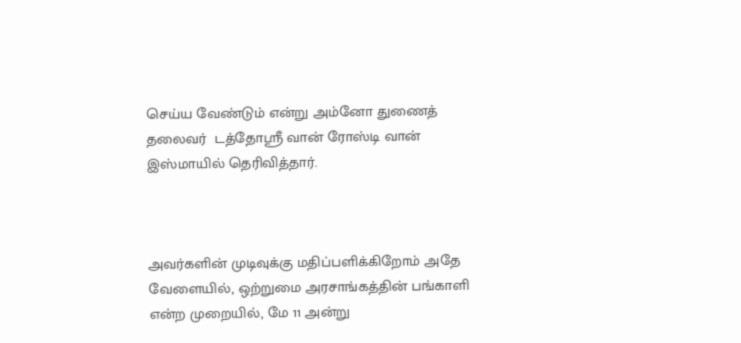செய்ய வேண்டும் என்று அம்னோ துணைத் தலைவர்  டத்தோஸ்ரீ வான் ரோஸ்டி வான் இஸ்மாயில் தெரிவித்தார்.



அவர்களின் முடிவுக்கு மதிப்பளிக்கிறோம் அதே வேளையில், ஒற்றுமை அரசாங்கத்தின் பங்காளி என்ற முறையில், மே 11 அன்று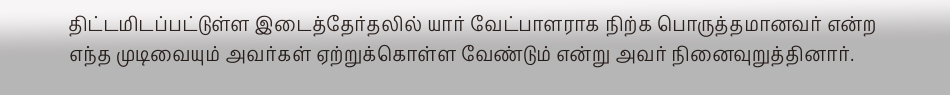திட்டமிடப்பட்டுள்ள இடைத்தேர்தலில் யார் வேட்பாளராக நிற்க பொருத்தமானவர் என்ற எந்த முடிவையும் அவர்கள் ஏற்றுக்கொள்ள வேண்டும் என்று அவர் நினைவுறுத்தினார்.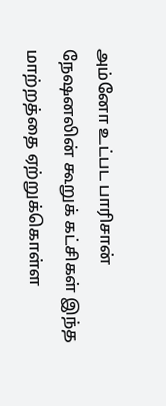அம்னோ உட்பட பாரிசான் நேஷனலின் கூறுக் கட்சிகள் இந்த மாற்றத்தை ஏற்றுக்கொள்ள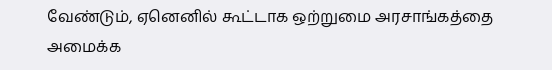வேண்டும், ஏனெனில் கூட்டாக ஒற்றுமை அரசாங்கத்தை அமைக்க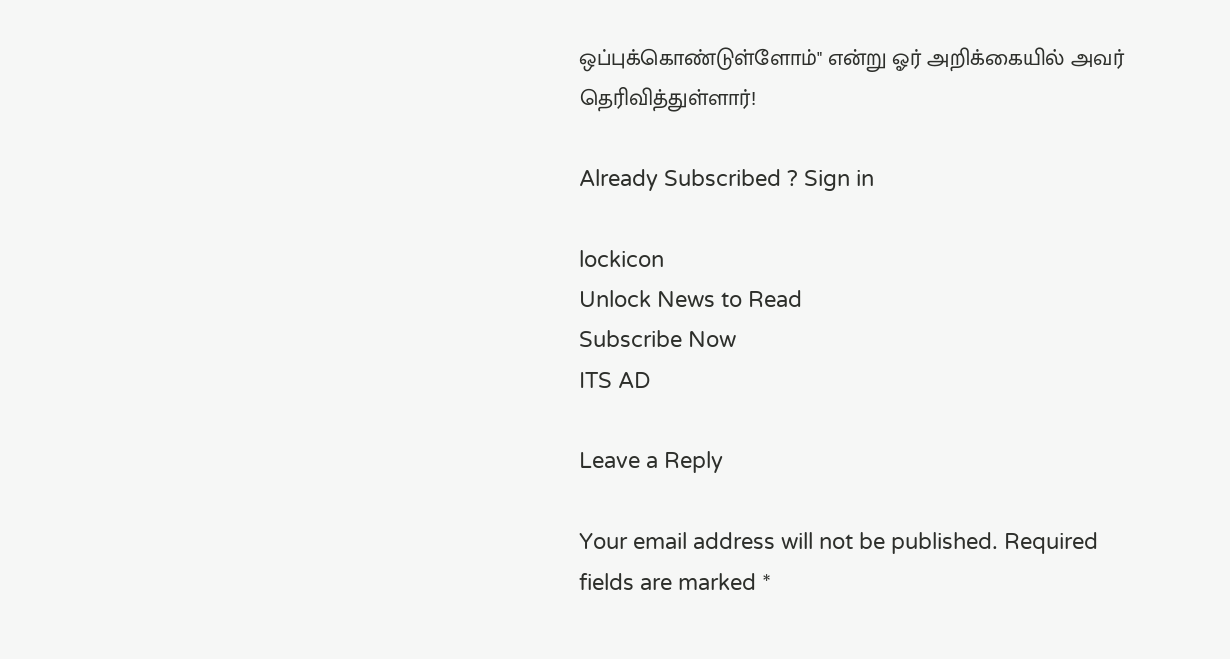ஒப்புக்கொண்டுள்ளோம்" என்று ஓர் அறிக்கையில் அவர் தெரிவித்துள்ளார்!

Already Subscribed ? Sign in

lockicon
Unlock News to Read
Subscribe Now
ITS AD

Leave a Reply

Your email address will not be published. Required fields are marked *